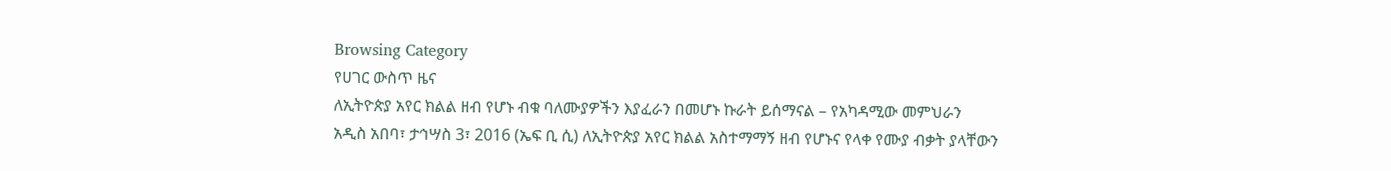Browsing Category
የሀገር ውስጥ ዜና
ለኢትዮጵያ አየር ክልል ዘብ የሆኑ ብቁ ባለሙያዎችን እያፈራን በመሆኑ ኩራት ይሰማናል – የአካዳሚው መምህራን
አዲስ አበባ፣ ታኅሣስ 3፣ 2016 (ኤፍ ቢ ሲ) ለኢትዮጵያ አየር ክልል አስተማማኝ ዘብ የሆኑና የላቀ የሙያ ብቃት ያላቸውን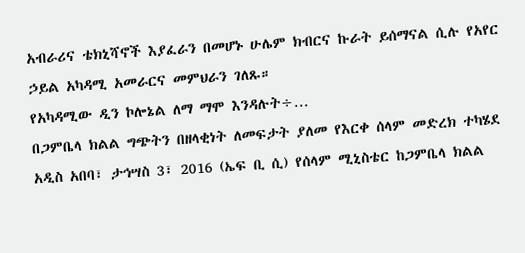አብራሪና ቴክኒሻኖች እያፈራን በመሆኑ ሁሌም ክብርና ኩራት ይሰማናል ሲሉ የአየር ኃይል አካዳሚ አመራርና መምህራን ገለጹ።
የአካዳሚው ዲን ኮሎኔል ለማ ማሞ እንዳሉት÷…
በጋምቤላ ክልል ግጭትን በዘላቂነት ለመፍታት ያለመ የእርቀ ሰላም መድረክ ተካሄደ
አዲስ አበባ፣ ታኅሣስ 3፣ 2016 (ኤፍ ቢ ሲ) የሰላም ሚኒስቴር ከጋምቤላ ክልል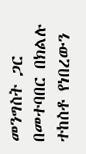መንግስት ጋር በመተባበር በክልሉ ተከስቶ የነበረውን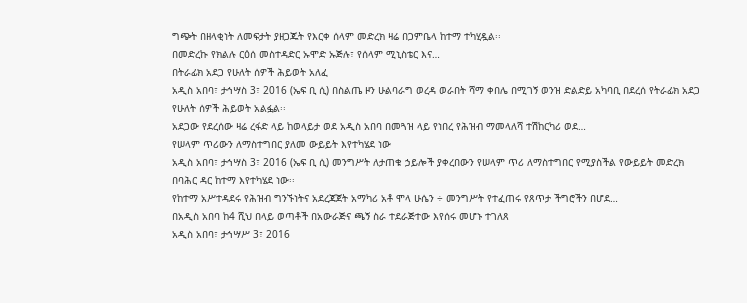ግጭት በዘላቂነት ለመፍታት ያዘጋጁት የእርቀ ሰላም መድረክ ዛሬ በጋምቤላ ከተማ ተካሂዷል፡፡
በመድረኩ የክልሉ ርዕሰ መስተዳድር ኡሞድ ኡጅሉ፣ የሰላም ሚኒስቴር እና…
በትራፊክ አደጋ የሁለት ሰዎች ሕይወት አለፈ
አዲስ አበባ፣ ታኅሣስ 3፣ 2016 (ኤፍ ቢ ሲ) በስልጤ ዞን ሁልባራግ ወረዳ ወራበት ሻማ ቀበሌ በሚገኝ ወንዝ ድልድይ አካባቢ በደረሰ የትራፊክ አደጋ የሁለት ሰዎች ሕይወት አልፏል፡፡
አደጋው የደረሰው ዛሬ ረፋድ ላይ ከወላይታ ወደ አዲስ አበባ በመጓዝ ላይ የነበረ የሕዝብ ማመላለሻ ተሽከርካሪ ወደ…
የሠላም ጥሪውን ለማስተግበር ያለመ ውይይት እየተካሄደ ነው
አዲስ አበባ፣ ታኅሣስ 3፣ 2016 (ኤፍ ቢ ሲ) መንግሥት ለታጠቁ ኃይሎች ያቀረበውን የሠላም ጥሪ ለማስተግበር የሚያስችል የውይይት መድረክ በባሕር ዳር ከተማ እየተካሄደ ነው፡፡
የከተማ አሥተዳደሩ የሕዝብ ግንኙነትና አደረጃጀት አማካሪ አቶ ሞላ ሁሴን ÷ መንግሥት የተፈጠሩ የጸጥታ ችግሮችን በሆደ…
በአዲስ አበባ ከ4 ሺህ በላይ ወጣቶች በአውራጅና ጫኝ ስራ ተደራጅተው እየሰሩ መሆኑ ተገለጸ
አዲስ አበባ፣ ታኅሣሥ 3፣ 2016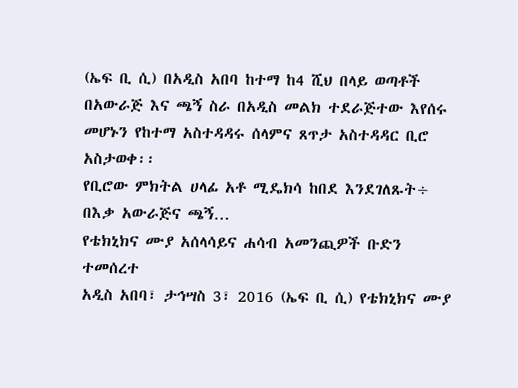(ኤፍ ቢ ሲ) በአዲስ አበባ ከተማ ከ4 ሺህ በላይ ወጣቶች በአውራጅ እና ጫኝ ስራ በአዲስ መልክ ተደራጅተው እየሰሩ መሆኑን የከተማ አስተዳዳሩ ሰላምና ጸጥታ አስተዳዳር ቢሮ አስታወቀ፡፡
የቢሮው ምክትል ሀላፊ አቶ ሚዴክሳ ከበደ እንደገለጹት÷ በእቃ አውራጅና ጫኝ…
የቴክኒክና ሙያ አሰላሳይና ሐሳብ አመንጪዎች ቡድን ተመሰረተ
አዲስ አበባ፣ ታኅሣስ 3፣ 2016 (ኤፍ ቢ ሲ) የቴክኒክና ሙያ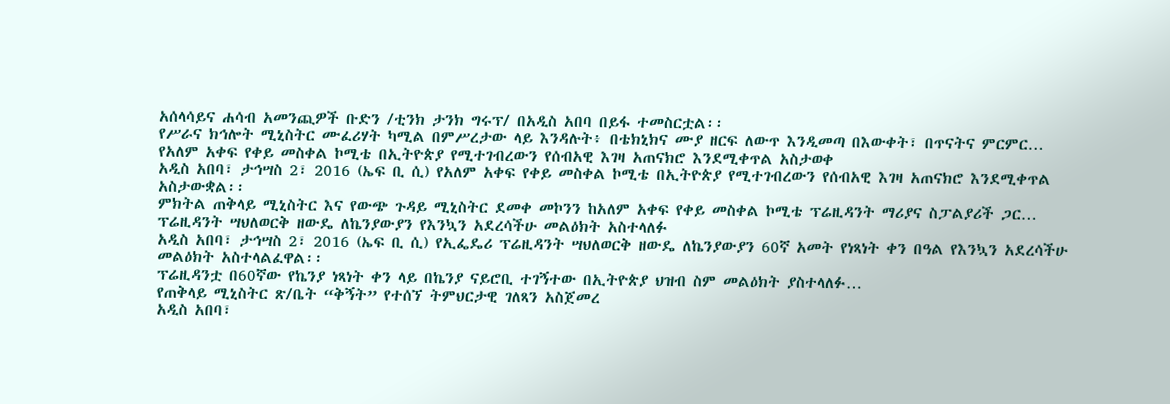አሰላሳይና ሐሳብ አመንጪዎች ቡድን /ቲንክ ታንክ ግሩፕ/ በአዲስ አበባ በይፋ ተመስርቷል፡፡
የሥራና ክኅሎት ሚኒስትር ሙፈሪሃት ካሚል በምሥረታው ላይ እንዳሉት፥ በቴክኒክና ሙያ ዘርፍ ለውጥ እንዲመጣ በእውቀት፣ በጥናትና ምርምር…
የአለም አቀፍ የቀይ መስቀል ኮሚቴ በኢትዮጵያ የሚተገብረውን የሰብአዊ እገዛ አጠናክሮ እንደሚቀጥል አስታወቀ
አዲስ አበባ፣ ታኅሣስ 2፣ 2016 (ኤፍ ቢ ሲ) የአለም አቀፍ የቀይ መስቀል ኮሚቴ በኢትዮጵያ የሚተገብረውን የሰብአዊ እገዛ አጠናክሮ እንደሚቀጥል አስታውቋል፡፡
ምክትል ጠቅላይ ሚኒስትር እና የውጭ ጉዳይ ሚኒስትር ደመቀ መኮንን ከአለም አቀፍ የቀይ መስቀል ኮሚቴ ፕሬዚዳንት ማሪያና ስፓልያሪች ጋር…
ፕሬዚዳንት ሣህለወርቅ ዘውዴ ለኬንያውያን የእንኳን አደረሳችሁ መልዕክት አስተላለፉ
አዲስ አበባ፣ ታኅሣስ 2፣ 2016 (ኤፍ ቢ ሲ) የኢፌዴሪ ፕሬዚዳንት ሣህለወርቅ ዘውዴ ለኬንያውያን 60ኛ አመት የነጻነት ቀን በዓል የእንኳን አደረሳችሁ መልዕክት አስተላልፈዋል፡፡
ፕሬዚዳንቷ በ60ኛው የኬንያ ነጻነት ቀን ላይ በኬንያ ናይሮቢ ተገኝተው በኢትዮጵያ ህዝብ ስም መልዕክት ያስተላለፉ…
የጠቅላይ ሚኒስትር ጽ/ቤት “ቅኝት” የተሰኘ ትምህርታዊ ገለጻን አስጀመረ
አዲስ አበባ፣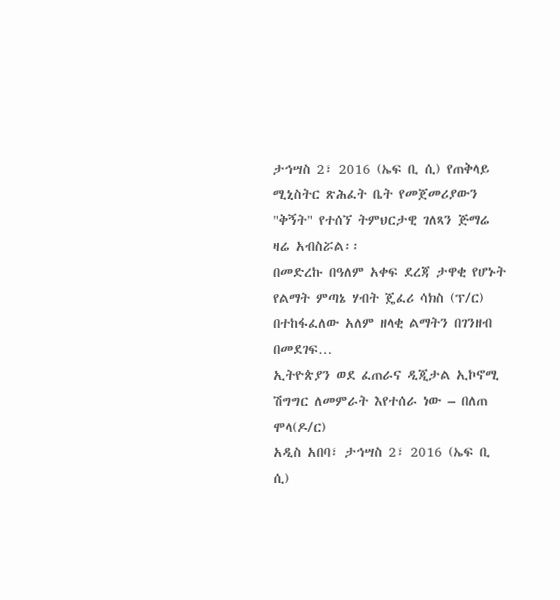ታኅሣስ 2፣ 2016 (ኤፍ ቢ ሲ) የጠቅላይ ሚኒስትር ጽሕፈት ቤት የመጀመሪያውን "ቅኝት" የተሰኘ ትምህርታዊ ገለጻን ጅማሬ ዛሬ አብስሯል፡፡
በመድረኩ በዓለም አቀፍ ደረጃ ታዋቂ የሆኑት የልማት ምጣኔ ሃብት ጄፈሪ ሳክስ (ፕ/ር) በተከፋፈለው አለም ዘላቂ ልማትን በገንዘብ በመደገፍ…
ኢትዮጵያን ወደ ፈጠራና ዲጂታል ኢኮኖሚ ሽግግር ለመምራት እየተሰራ ነው – በለጠ ሞላ(ዶ/ር)
አዲስ አበባ፣ ታኅሣስ 2፣ 2016 (ኤፍ ቢ ሲ)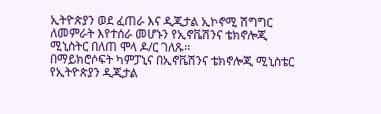ኢትዮጵያን ወደ ፈጠራ እና ዲጂታል ኢኮኖሚ ሽግግር ለመምራት እየተሰራ መሆኑን የኢኖቬሽንና ቴክኖሎጂ ሚኒስትር በለጠ ሞላ ዶ/ር ገለጹ፡፡
በማይክሮሶፍት ካምፓኒና በኢኖቬሽንና ቴክኖሎጂ ሚኒስቴር የኢትዮጵያን ዲጂታል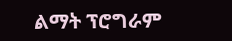ልማት ፕሮግራም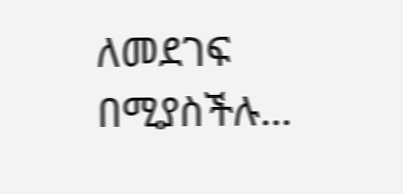ለመደገፍ በሚያስችሉ…